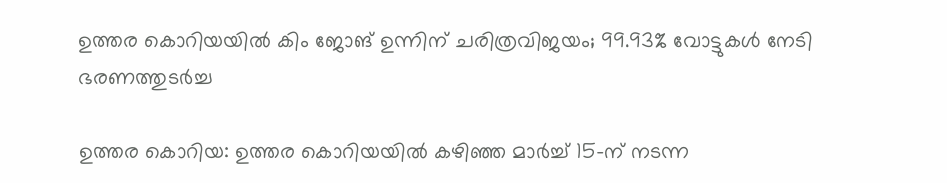ഉത്തര കൊറിയയിൽ കിം ജോങ് ഉന്നിന് ചരിത്രവിജയം; 99.93% വോട്ടുകൾ നേടി ഭരണത്തുടർച്ച

ഉത്തര കൊറിയ: ഉത്തര കൊറിയയിൽ കഴിഞ്ഞ മാർച്ച് 15-ന് നടന്ന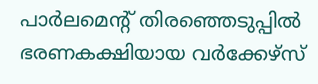പാർലമെന്റ് തിരഞ്ഞെടുപ്പിൽ ഭരണകക്ഷിയായ വർക്കേഴ്സ്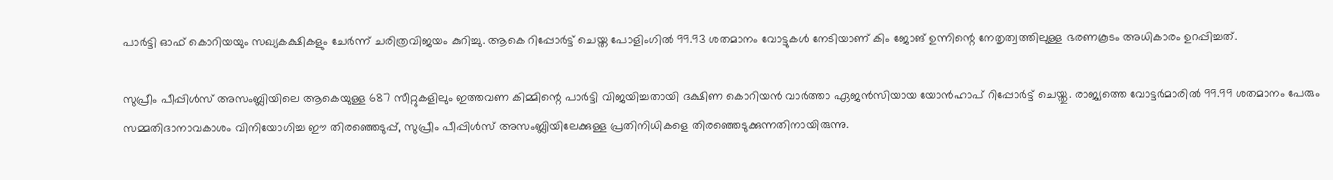പാർട്ടി ഓഫ് കൊറിയയും സഖ്യകക്ഷികളും ചേർന്ന് ചരിത്രവിജയം കുറിച്ചു. ആകെ റിപ്പോർട്ട് ചെയ്ത പോളിംഗിൽ 99.93 ശതമാനം വോട്ടുകൾ നേടിയാണ് കിം ജോങ് ഉന്നിന്റെ നേതൃത്വത്തിലുള്ള ഭരണകൂടം അധികാരം ഉറപ്പിച്ചത്.

സുപ്രീം പീപ്പിൾസ് അസംബ്ലിയിലെ ആകെയുള്ള 687 സീറ്റുകളിലും ഇത്തവണ കിമ്മിന്റെ പാർട്ടി വിജയിച്ചതായി ദക്ഷിണ കൊറിയൻ വാർത്താ ഏജൻസിയായ യോൻഹാപ് റിപ്പോർട്ട് ചെയ്തു. രാജ്യത്തെ വോട്ടർമാരിൽ 99.99 ശതമാനം പേരും സമ്മതിദാനാവകാശം വിനിയോഗിച്ച ഈ തിരഞ്ഞെടുപ്പ്, സുപ്രീം പീപ്പിൾസ് അസംബ്ലിയിലേക്കുള്ള പ്രതിനിധികളെ തിരഞ്ഞെടുക്കുന്നതിനായിരുന്നു.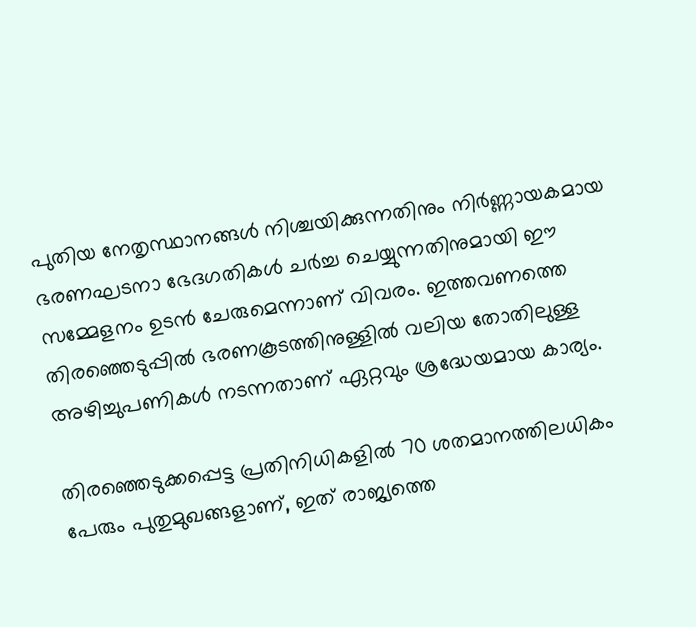പുതിയ നേതൃസ്ഥാനങ്ങൾ നിശ്ചയിക്കുന്നതിനും നിർണ്ണായകമായ ഭരണഘടനാ ഭേദഗതികൾ ചർച്ച ചെയ്യുന്നതിനുമായി ഈ സമ്മേളനം ഉടൻ ചേരുമെന്നാണ് വിവരം. ഇത്തവണത്തെ തിരഞ്ഞെടുപ്പിൽ ഭരണകൂടത്തിനുള്ളിൽ വലിയ തോതിലുള്ള അഴിച്ചുപണികൾ നടന്നതാണ് ഏറ്റവും ശ്രദ്ധേയമായ കാര്യം.

തിരഞ്ഞെടുക്കപ്പെട്ട പ്രതിനിധികളിൽ 70 ശതമാനത്തിലധികം പേരും പുതുമുഖങ്ങളാണ്, ഇത് രാജ്യത്തെ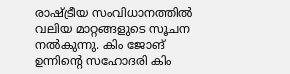രാഷ്ട്രീയ സംവിധാനത്തിൽ വലിയ മാറ്റങ്ങളുടെ സൂചന നൽകുന്നു. കിം ജോങ് ഉന്നിന്റെ സഹോദരി കിം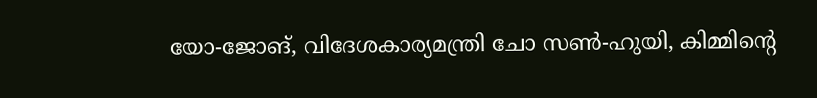യോ-ജോങ്, വിദേശകാര്യമന്ത്രി ചോ സൺ-ഹുയി, കിമ്മിന്റെ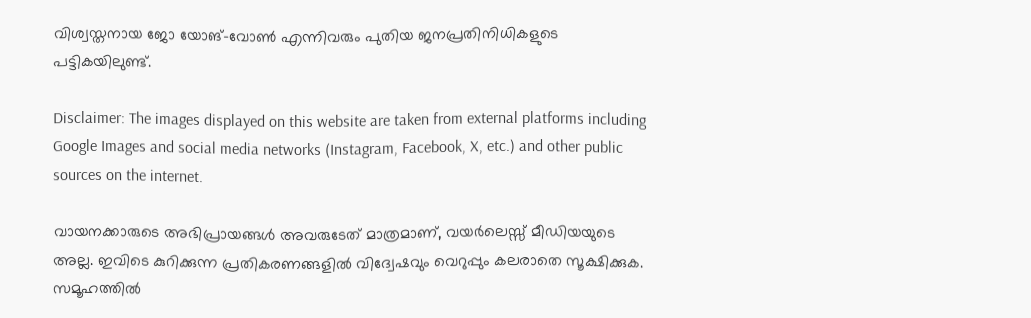വിശ്വസ്തനായ ജോ യോങ്-വോൺ എന്നിവരും പുതിയ ജനപ്രതിനിധികളുടെ പട്ടികയിലുണ്ട്.

Disclaimer: The images displayed on this website are taken from external platforms including Google Images and social media networks (Instagram, Facebook, X, etc.) and other public sources on the internet.

വായനക്കാരുടെ അഭിപ്രായങ്ങള്‍ അവരുടേത് മാത്രമാണ്, വയർലെസ്സ് മീഡിയയുടെ അല്ല. ഇവിടെ കുറിക്കുന്ന പ്രതികരണങ്ങളിൽ വിദ്വേഷവും വെറുപ്പും കലരാതെ സൂക്ഷിക്കുക. സമൂഹത്തിൽ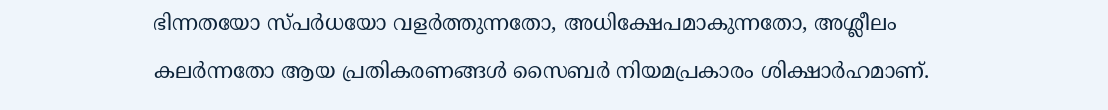ഭിന്നതയോ സ്‌പർധയോ വളർത്തുന്നതോ, അധിക്ഷേപമാകുന്നതോ, അശ്ലീലം കലർന്നതോ ആയ പ്രതികരണങ്ങൾ സൈബർ നിയമപ്രകാരം ശിക്ഷാർഹമാണ്.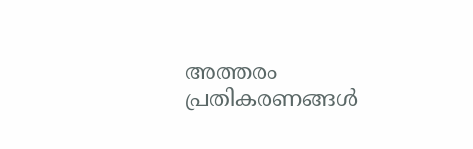അത്തരം പ്രതികരണങ്ങൾ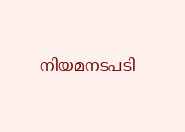നിയമനടപടി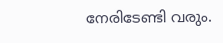നേരിടേണ്ടി വരും.